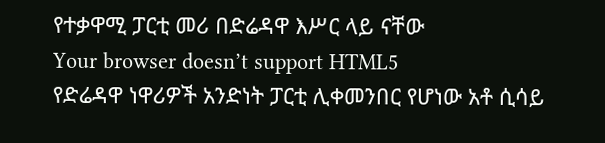የተቃዋሚ ፓርቲ መሪ በድሬዳዋ እሥር ላይ ናቸው
Your browser doesn’t support HTML5
የድሬዳዋ ነዋሪዎች አንድነት ፓርቲ ሊቀመንበር የሆነው አቶ ሲሳይ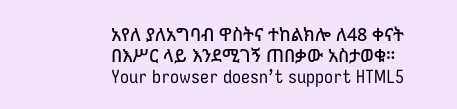አየለ ያለአግባብ ዋስትና ተከልክሎ ለ48 ቀናት በእሥር ላይ እንደሚገኝ ጠበቃው አስታወቁ።
Your browser doesn’t support HTML5